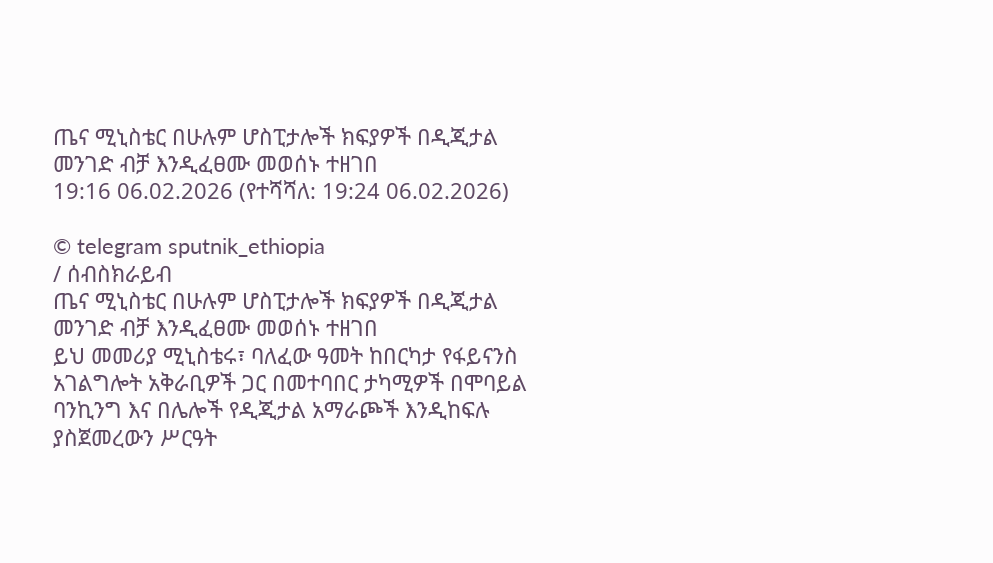ጤና ሚኒስቴር በሁሉም ሆስፒታሎች ክፍያዎች በዲጂታል መንገድ ብቻ እንዲፈፀሙ መወሰኑ ተዘገበ
19:16 06.02.2026 (የተሻሻለ: 19:24 06.02.2026)

© telegram sputnik_ethiopia
/ ሰብስክራይብ
ጤና ሚኒስቴር በሁሉም ሆስፒታሎች ክፍያዎች በዲጂታል መንገድ ብቻ እንዲፈፀሙ መወሰኑ ተዘገበ
ይህ መመሪያ ሚኒስቴሩ፣ ባለፈው ዓመት ከበርካታ የፋይናንስ አገልግሎት አቅራቢዎች ጋር በመተባበር ታካሚዎች በሞባይል ባንኪንግ እና በሌሎች የዲጂታል አማራጮች እንዲከፍሉ ያስጀመረውን ሥርዓት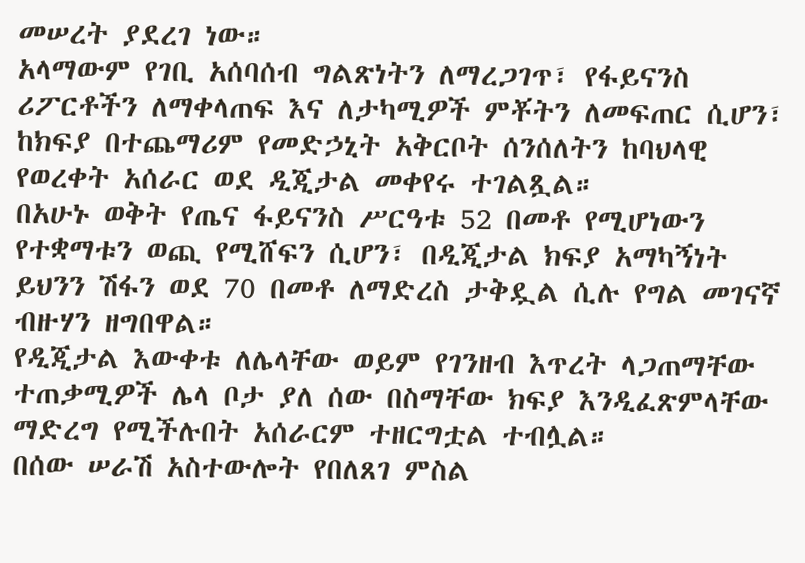መሠረት ያደረገ ነው።
አላማውም የገቢ አሰባሰብ ግልጽነትን ለማረጋገጥ፣ የፋይናንስ ሪፖርቶችን ለማቀላጠፍ እና ለታካሚዎች ምቾትን ለመፍጠር ሲሆን፣ ከክፍያ በተጨማሪም የመድኃኒት አቅርቦት ሰንሰለትን ከባህላዊ የወረቀት አሰራር ወደ ዲጂታል መቀየሩ ተገልጿል።
በአሁኑ ወቅት የጤና ፋይናንስ ሥርዓቱ 52 በመቶ የሚሆነውን የተቋማቱን ወጪ የሚሸፍን ሲሆን፣ በዲጂታል ክፍያ አማካኝነት ይህንን ሽፋን ወደ 70 በመቶ ለማድረስ ታቅዷል ሲሉ የግል መገናኛ ብዙሃን ዘግበዋል።
የዲጂታል እውቀቱ ለሌላቸው ወይም የገንዘብ እጥረት ላጋጠማቸው ተጠቃሚዎች ሌላ ቦታ ያለ ሰው በስማቸው ክፍያ እንዲፈጽምላቸው ማድረግ የሚችሉበት አሰራርም ተዘርግቷል ተብሏል።
በሰው ሠራሽ አስተውሎት የበለጸገ ምስል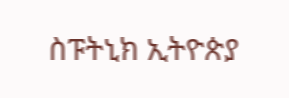ስፑትኒክ ኢትዮጵያ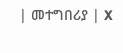| መተግበሪያ | X